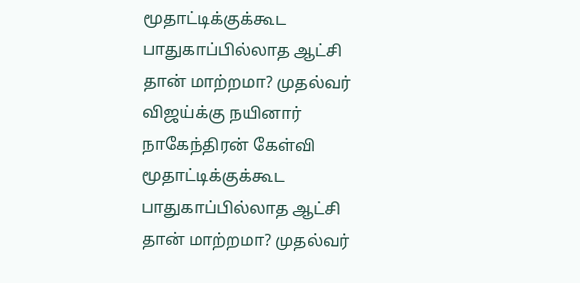மூதாட்டிக்குக்கூட பாதுகாப்பில்லாத ஆட்சி தான் மாற்றமா? முதல்வர் விஜய்க்கு நயினார் நாகேந்திரன் கேள்வி
மூதாட்டிக்குக்கூட பாதுகாப்பில்லாத ஆட்சி தான் மாற்றமா? முதல்வர்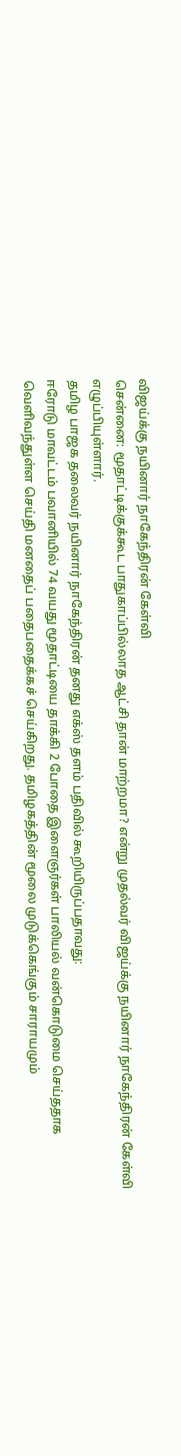விஜய்க்கு நயினார் நாகேந்திரன் கேள்வி
சென்னை: மூதாட்டிக்குக்கூட பாதுகாப்பில்லாத ஆட்சி தான் மாற்றமா? என்று முதல்வர் விஜய்க்கு நயினார் நாகேந்திரன் கேள்வி எழுப்பியுள்ளார்.
தமிழ பாஜக தலைவர் நயினார் நாகேந்திரன் தனது எக்ஸ் தளம் பதிவில் கூறியிருப்பதாவது:
ஈரோடு மாவட்டம் பவானியில் 74 வயது மூதாட்டியை தாக்கி 2 போதை இளைஞர்கள் பாலியல் வன்கொடுமை செய்ததாக வெளிவந்துள்ள செய்தி மனதைப் பதைபதைக்கச் செய்கிறது. தமிழகத்தின் மூலை முடுக்கெங்கும் சாராயமும்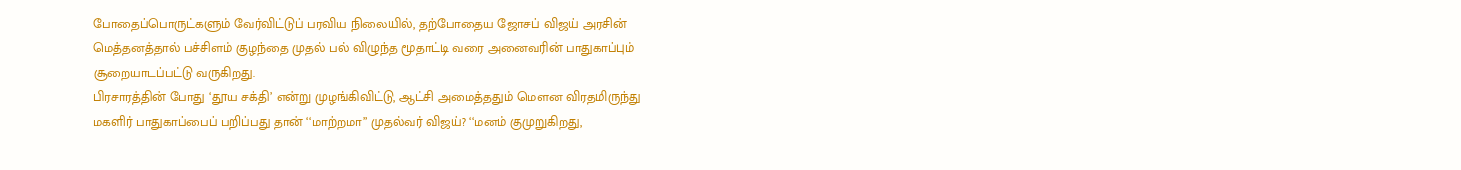போதைப்பொருட்களும் வேர்விட்டுப் பரவிய நிலையில், தற்போதைய ஜோசப் விஜய் அரசின் மெத்தனத்தால் பச்சிளம் குழந்தை முதல் பல் விழுந்த மூதாட்டி வரை அனைவரின் பாதுகாப்பும் சூறையாடப்பட்டு வருகிறது.
பிரசாரத்தின் போது ‘தூய சக்தி’ என்று முழங்கிவிட்டு, ஆட்சி அமைத்ததும் மௌன விரதமிருந்து மகளிர் பாதுகாப்பைப் பறிப்பது தான் ‘‘மாற்றமா” முதல்வர் விஜய்? ‘‘மனம் குமுறுகிறது,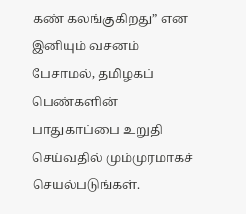கண் கலங்குகிறது” என இனியும் வசனம் பேசாமல், தமிழகப் பெண்களின் பாதுகாப்பை உறுதி செய்வதில் மும்முரமாகச் செயல்படுங்கள்.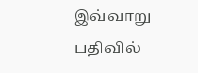இவ்வாறு பதிவில்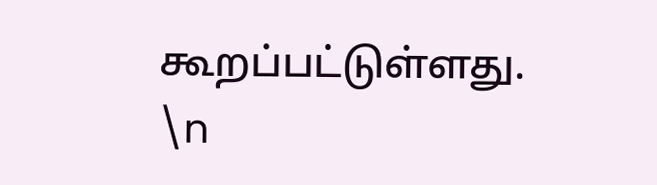கூறப்பட்டுள்ளது.
\n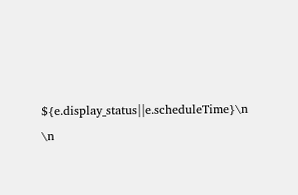${e.display_status||e.scheduleTime}\n
\n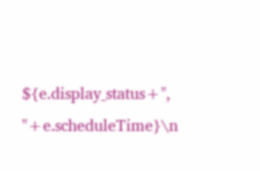${e.display_status+", "+e.scheduleTime}\n